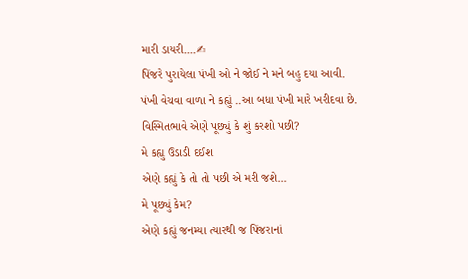મારી ડાયરી....✍
પિંજરે પુરાયેલા પંખી ઓ ને જોઈ ને મને બહુ દયા આવી.
પંખી વેચવા વાળા ને કહ્યું ..આ બધા પંખી મારે ખરીદવા છે.
વિસ્મિતભાવે એણે પૂછ્યું કે શું કરશો પછી?
મે કહ્યુ ઉડાડી દઈશ
એણે કહ્યું કે તો તો પછી એ મરી જશે...
મે પૂછ્યું કેમ?
એણે કહ્યું જનમ્યા ત્યારથી જ પિંજરાનાં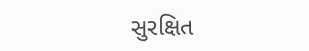સુરક્ષિત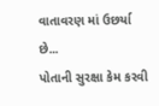વાતાવરણ માં ઉછર્યા છે...
પોતાની સુરક્ષા કેમ કરવી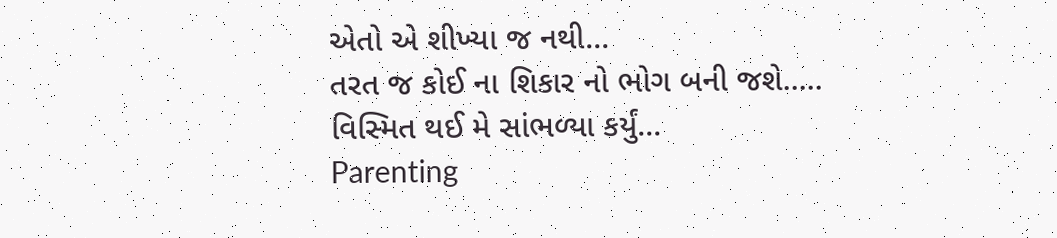એતો એ શીખ્યા જ નથી...
તરત જ કોઈ ના શિકાર નો ભોગ બની જશે.....
વિસ્મિત થઈ મે સાંભળ્યા કર્યું...
Parenting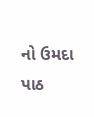નો ઉમદા પાઠ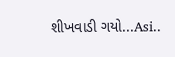શીખવાડી ગયો...Asi..